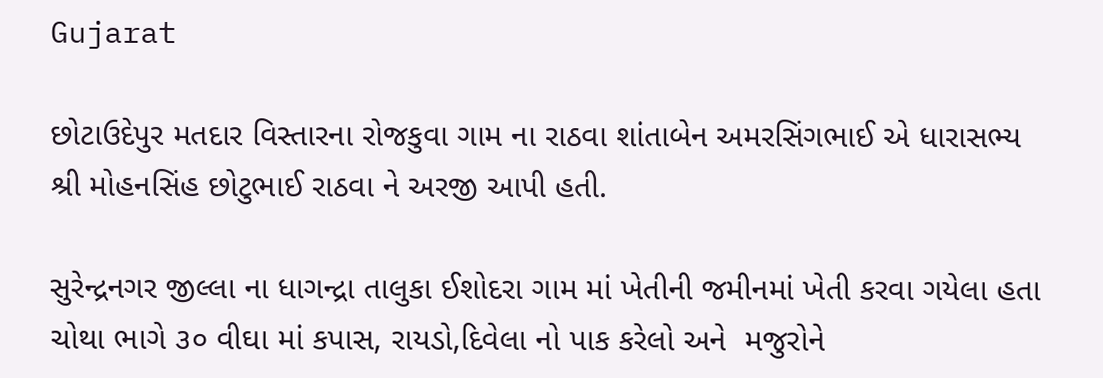Gujarat

છોટાઉદેપુર મતદાર વિસ્તારના રોજકુવા ગામ ના રાઠવા શાંતાબેન અમરસિંગભાઈ એ ધારાસભ્ય શ્રી મોહનસિંહ છોટુભાઈ રાઠવા ને અરજી આપી હતી.

સુરેન્દ્રનગર જીલ્લા ના ધાગન્દ્રા તાલુકા ઈશોદરા ગામ માં ખેતીની જમીનમાં ખેતી કરવા ગયેલા હતા‌ ચોથા ભાગે ૩૦ વીઘા માં કપાસ, રાયડો,દિવેલા નો પાક કરેલો અને  મજુરોને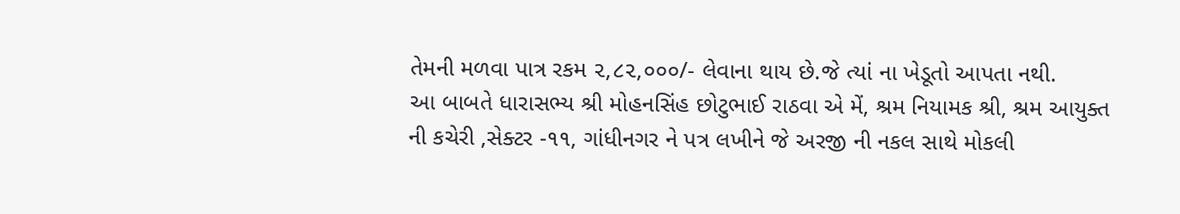તેમની મળવા પાત્ર રકમ ૨,૮૨,૦૦૦/- લેવાના થાય છે.જે ત્યાં ના ખેડૂતો આપતા નથી.
આ બાબતે ધારાસભ્ય શ્રી મોહનસિંહ છોટુભાઈ રાઠવા એ મેં, શ્રમ નિયામક શ્રી, શ્રમ આયુક્ત ની કચેરી ,સેક્ટર -૧૧, ગાંધીનગર ને પત્ર લખીને જે અરજી ની નકલ સાથે મોકલી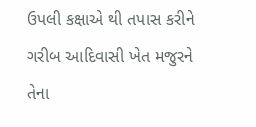ઉપલી કક્ષાએ થી તપાસ કરીને ગરીબ આદિવાસી ખેત મજુરને તેના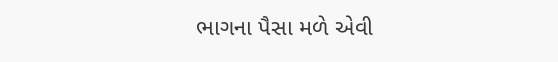ભાગના પૈસા મળે એવી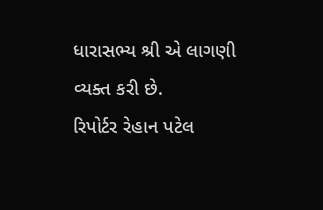ધારાસભ્ય શ્રી એ લાગણી વ્યક્ત કરી છે.
રિપોર્ટર રેહાન પટેલ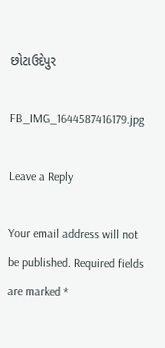છોટાઉદેપુર

FB_IMG_1644587416179.jpg

Leave a Reply

Your email address will not be published. Required fields are marked *